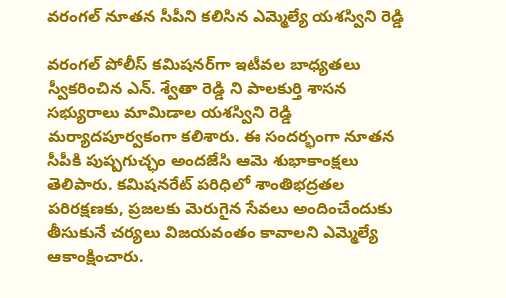వరంగల్ నూతన సీపీని కలిసిన ఎమ్మెల్యే యశస్విని రెడ్డి

వరంగల్ పోలీస్ కమిషనర్‌గా ఇటీవల బాధ్యతలు స్వీకరించిన ఎన్. శ్వేతా రెడ్డి ని పాలకుర్తి శాసన సభ్యురాలు మామిడాల యశస్విని రెడ్డి మర్యాదపూర్వకంగా కలిశారు. ఈ సందర్భంగా నూతన సీపీకి పుష్పగుచ్ఛం అందజేసి ఆమె శుభాకాంక్షలు తెలిపారు. కమిషనరేట్ పరిధిలో శాంతిభద్రతల పరిరక్షణకు, ప్రజలకు మెరుగైన సేవలు అందించేందుకు తీసుకునే చర్యలు విజయవంతం కావాలని ఎమ్మెల్యే ఆకాంక్షించారు.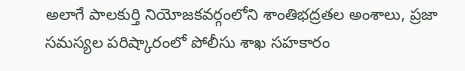అలాగే పాలకుర్తి నియోజకవర్గంలోని శాంతిభద్రతల అంశాలు, ప్రజా సమస్యల పరిష్కారంలో పోలీసు శాఖ సహకారం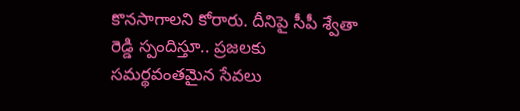కొనసాగాలని కోరారు. దీనిపై సీపీ శ్వేతా రెడ్డి స్పందిస్తూ.. ప్రజలకు సమర్థవంతమైన సేవలు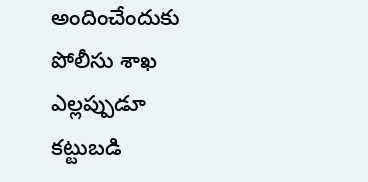అందించేందుకు పోలీసు శాఖ ఎల్లప్పుడూ కట్టుబడి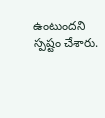ఉంటుందని స్పష్టం చేశారు.